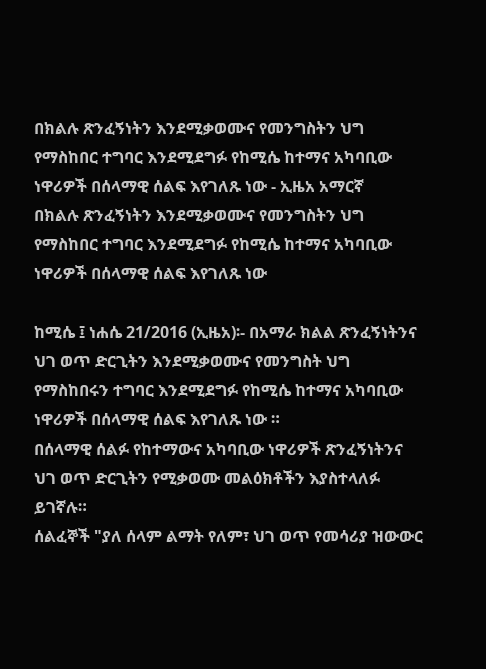በክልሉ ጽንፈኝነትን እንደሚቃወሙና የመንግስትን ህግ የማስከበር ተግባር እንደሚደግፉ የከሚሴ ከተማና አካባቢው ነዋሪዎች በሰላማዊ ሰልፍ እየገለጹ ነው - ኢዜአ አማርኛ
በክልሉ ጽንፈኝነትን እንደሚቃወሙና የመንግስትን ህግ የማስከበር ተግባር እንደሚደግፉ የከሚሴ ከተማና አካባቢው ነዋሪዎች በሰላማዊ ሰልፍ እየገለጹ ነው

ከሚሴ ፤ ነሐሴ 21/2016 (ኢዜአ)፡- በአማራ ክልል ጽንፈኝነትንና ህገ ወጥ ድርጊትን እንደሚቃወሙና የመንግስት ህግ የማስከበሩን ተግባር እንደሚደግፉ የከሚሴ ከተማና አካባቢው ነዋሪዎች በሰላማዊ ሰልፍ እየገለጹ ነው ።
በሰላማዊ ሰልፉ የከተማውና አካባቢው ነዋሪዎች ጽንፈኝነትንና ህገ ወጥ ድርጊትን የሚቃወሙ መልዕክቶችን እያስተላለፉ ይገኛሉ።
ሰልፈኞች "ያለ ሰላም ልማት የለም፣ ህገ ወጥ የመሳሪያ ዝውውር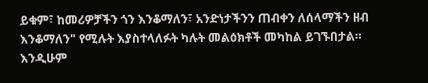ይቁም፣ ከመሪዎቻችን ጎን እንቆማለን፣ አንድነታችንን ጠብቀን ለሰላማችን ዘብ እንቆማለን" የሚሉት እያስተላለፉት ካሉት መልዕክቶች መካከል ይገኙበታል።
እንዲሁም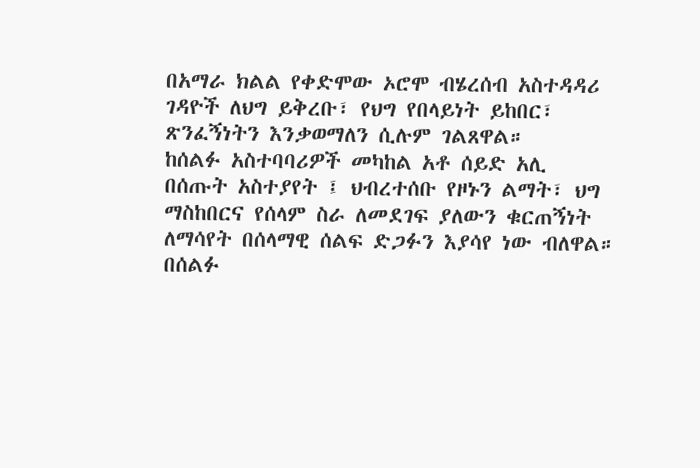በአማራ ክልል የቀድሞው ኦሮሞ ብሄረሰብ አስተዳዳሪ ገዳዮች ለህግ ይቅረቡ፣ የህግ የበላይነት ይከበር፣ ጽንፈኝነትን እንቃወማለን ሲሉም ገልጸዋል።
ከሰልፉ አስተባባሪዎች መካከል አቶ ሰይድ አሊ በሰጡት አስተያየት ፤ ህብረተሰቡ የዞኑን ልማት፣ ህግ ማስከበርና የሰላም ስራ ለመደገፍ ያለውን ቁርጠኝነት ለማሳየት በሰላማዊ ሰልፍ ድጋፉን እያሳየ ነው ብለዋል።
በሰልፉ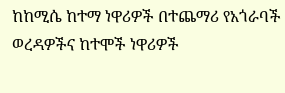ከከሚሴ ከተማ ነዋሪዎች በተጨማሪ የአጎራባች ወረዳዎችና ከተሞች ነዋሪዎች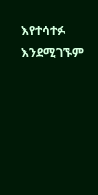እየተሳተፉ እንደሚገኙም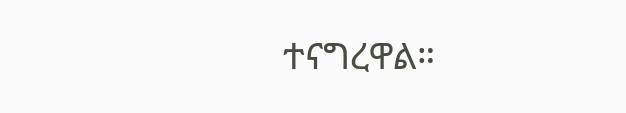ተናግረዋል።